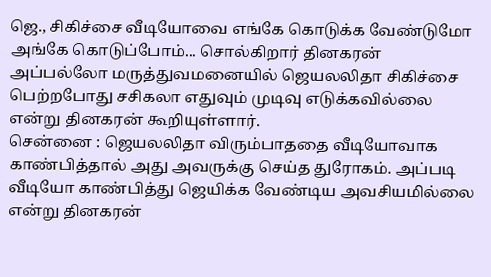ஜெ., சிகிச்சை வீடியோவை எங்கே கொடுக்க வேண்டுமோ அங்கே கொடுப்போம்... சொல்கிறார் தினகரன்
அப்பல்லோ மருத்துவமனையில் ஜெயலலிதா சிகிச்சை பெற்றபோது சசிகலா எதுவும் முடிவு எடுக்கவில்லை என்று தினகரன் கூறியுள்ளார்.
சென்னை : ஜெயலலிதா விரும்பாததை வீடியோவாக காண்பித்தால் அது அவருக்கு செய்த துரோகம். அப்படி வீடியோ காண்பித்து ஜெயிக்க வேண்டிய அவசியமில்லை என்று தினகரன்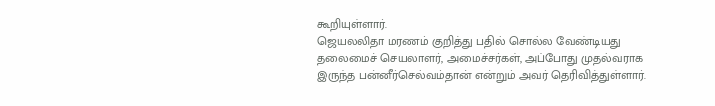கூறியுள்ளார்.
ஜெயலலிதா மரணம் குறித்து பதில் சொல்ல வேண்டியது தலைமைச் செயலாளர், அமைச்சர்கள், அப்போது முதல்வராக இருந்த பன்னீர்செல்வம்தான் என்றும் அவர் தெரிவித்துள்ளார்.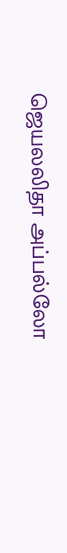ஜெயலலிதா அப்பல்லோ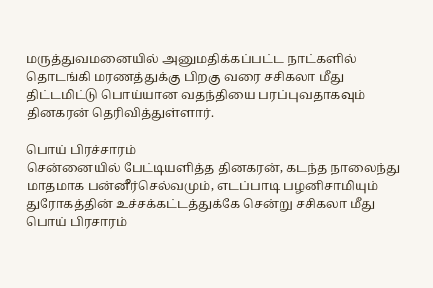மருத்துவமனையில் அனுமதிக்கப்பட்ட நாட்களில் தொடங்கி மரணத்துக்கு பிறகு வரை சசிகலா மீது திட்டமிட்டு பொய்யான வதந்தியை பரப்புவதாகவும் தினகரன் தெரிவித்துள்ளார்.

பொய் பிரச்சாரம்
சென்னையில் பேட்டியளித்த தினகரன், கடந்த நாலைந்து மாதமாக பன்னீர்செல்வமும், எடப்பாடி பழனிசாமியும் துரோகத்தின் உச்சக்கட்டத்துக்கே சென்று சசிகலா மீது பொய் பிரசாரம்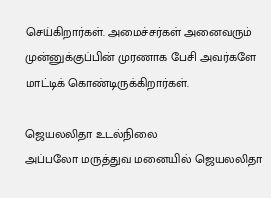செய்கிறார்கள். அமைச்சர்கள் அனைவரும் முன்னுக்குப்பின் முரணாக பேசி அவர்களே மாட்டிக் கொண்டிருக்கிறார்கள்.

ஜெயலலிதா உடல்நிலை
அப்பலோ மருத்துவ மனையில் ஜெயலலிதா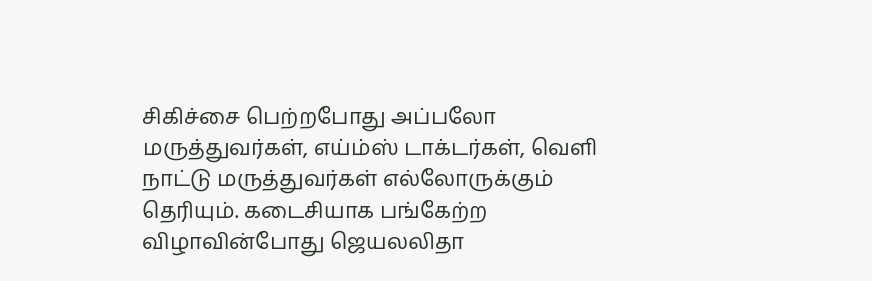சிகிச்சை பெற்றபோது அப்பலோ மருத்துவர்கள், எய்ம்ஸ் டாக்டர்கள், வெளி நாட்டு மருத்துவர்கள் எல்லோருக்கும் தெரியும். கடைசியாக பங்கேற்ற விழாவின்போது ஜெயலலிதா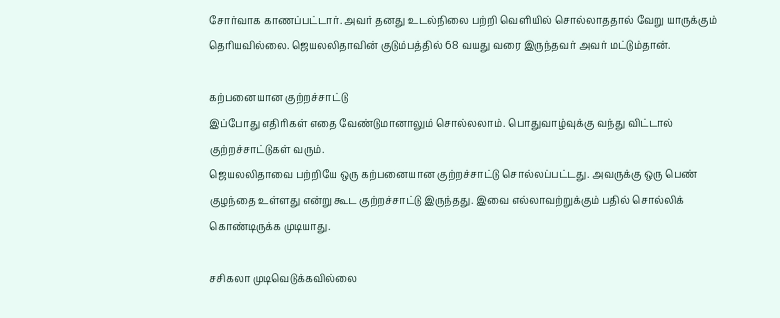சோர்வாக காணப்பட்டார். அவர் தனது உடல்நிலை பற்றி வெளியில் சொல்லாததால் வேறு யாருக்கும் தெரியவில்லை. ஜெயலலிதாவின் குடும்பத்தில் 68 வயது வரை இருந்தவர் அவர் மட்டும்தான்.

கற்பனையான குற்றச்சாட்டு
இப்போது எதிரிகள் எதை வேண்டுமானாலும் சொல்லலாம். பொதுவாழ்வுக்கு வந்து விட்டால் குற்றச்சாட்டுகள் வரும்.
ஜெயலலிதாவை பற்றியே ஒரு கற்பனையான குற்றச்சாட்டு சொல்லப்பட்டது. அவருக்கு ஒரு பெண் குழந்தை உள்ளது என்று கூட குற்றச்சாட்டு இருந்தது. இவை எல்லாவற்றுக்கும் பதில் சொல்லிக் கொண்டிருக்க முடியாது.

சசிகலா முடிவெடுக்கவில்லை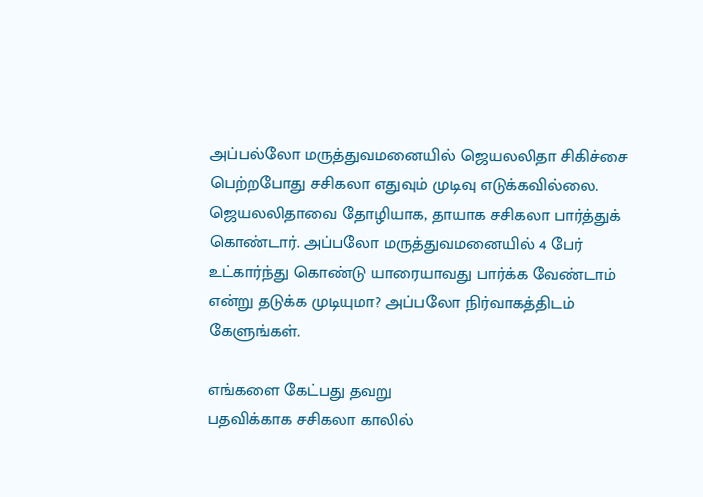அப்பல்லோ மருத்துவமனையில் ஜெயலலிதா சிகிச்சை பெற்றபோது சசிகலா எதுவும் முடிவு எடுக்கவில்லை. ஜெயலலிதாவை தோழியாக, தாயாக சசிகலா பார்த்துக் கொண்டார். அப்பலோ மருத்துவமனையில் 4 பேர் உட்கார்ந்து கொண்டு யாரையாவது பார்க்க வேண்டாம் என்று தடுக்க முடியுமா? அப்பலோ நிர்வாகத்திடம் கேளுங்கள்.

எங்களை கேட்பது தவறு
பதவிக்காக சசிகலா காலில்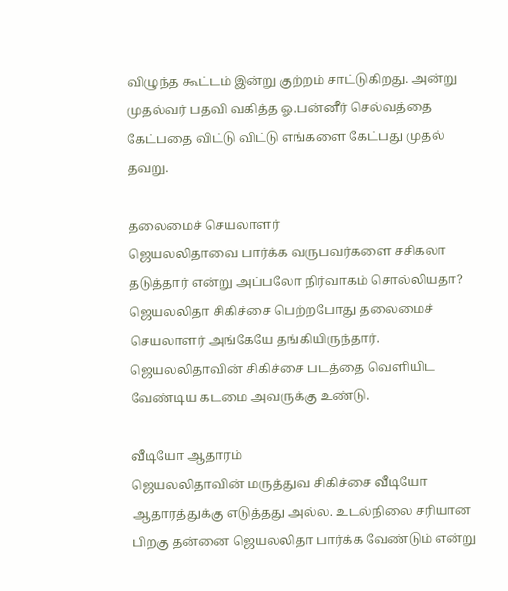விழுந்த கூட்டம் இன்று குற்றம் சாட்டுகிறது. அன்று முதல்வர் பதவி வகித்த ஓ.பன்னீர் செல்வத்தை கேட்பதை விட்டு விட்டு எங்களை கேட்பது முதல் தவறு.

தலைமைச் செயலாளர்
ஜெயலலிதாவை பார்க்க வருபவர்களை சசிகலா தடுத்தார் என்று அப்பலோ நிர்வாகம் சொல்லியதா? ஜெயலலிதா சிகிச்சை பெற்றபோது தலைமைச் செயலாளர் அங்கேயே தங்கியிருந்தார். ஜெயலலிதாவின் சிகிச்சை படத்தை வெளியிட வேண்டிய கடமை அவருக்கு உண்டு.

வீடியோ ஆதாரம்
ஜெயலலிதாவின் மருத்துவ சிகிச்சை வீடியோ ஆதாரத்துக்கு எடுத்தது அல்ல. உடல்நிலை சரியான பிறகு தன்னை ஜெயலலிதா பார்க்க வேண்டும் என்று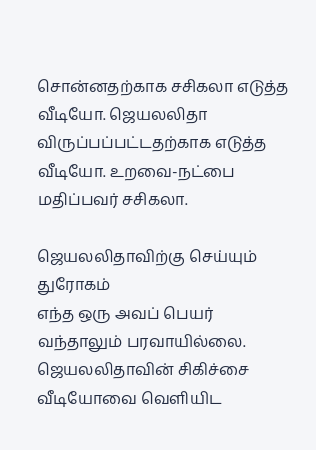சொன்னதற்காக சசிகலா எடுத்த வீடியோ. ஜெயலலிதா விருப்பப்பட்டதற்காக எடுத்த வீடியோ. உறவை-நட்பை மதிப்பவர் சசிகலா.

ஜெயலலிதாவிற்கு செய்யும் துரோகம்
எந்த ஒரு அவப் பெயர் வந்தாலும் பரவாயில்லை. ஜெயலலிதாவின் சிகிச்சை வீடியோவை வெளியிட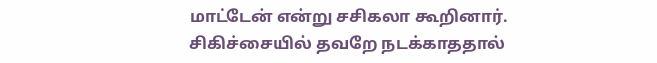மாட்டேன் என்று சசிகலா கூறினார். சிகிச்சையில் தவறே நடக்காததால்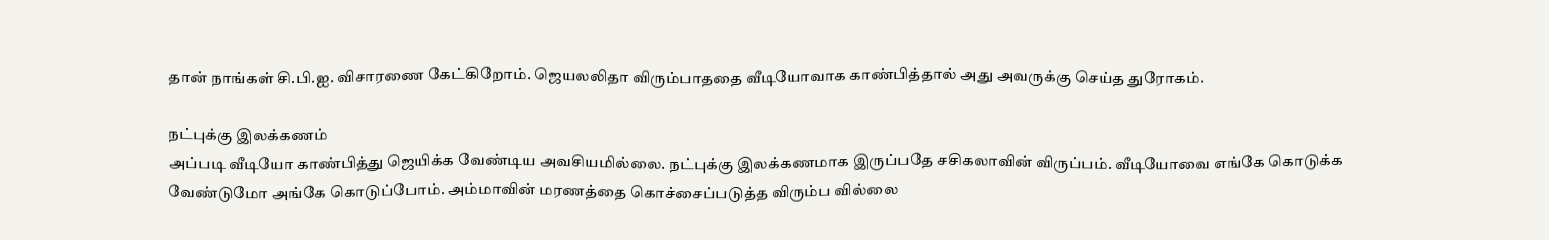தான் நாங்கள் சி.பி.ஐ. விசாரணை கேட்கிறோம். ஜெயலலிதா விரும்பாததை வீடியோவாக காண்பித்தால் அது அவருக்கு செய்த துரோகம்.

நட்புக்கு இலக்கணம்
அப்படி வீடியோ காண்பித்து ஜெயிக்க வேண்டிய அவசியமில்லை. நட்புக்கு இலக்கணமாக இருப்பதே சசிகலாவின் விருப்பம். வீடியோவை எங்கே கொடுக்க வேண்டுமோ அங்கே கொடுப்போம். அம்மாவின் மரணத்தை கொச்சைப்படுத்த விரும்ப வில்லை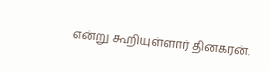என்று கூறியுள்ளார் தினகரன்.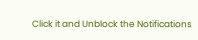Click it and Unblock the Notifications